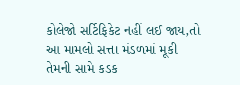કોલેજો સર્ટિફિકેટ નહીં લઈ જાય,તો આ મામલો સત્તા મંડળમાં મૂકી તેમની સામે કડક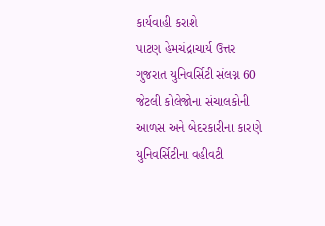કાર્યવાહી કરાશે
પાટણ હેમચંદ્રાચાર્ય ઉત્તર ગુજરાત યુનિવર્સિટી સંલગ્ન 60 જેટલી કોલેજોના સંચાલકોની આળસ અને બેદરકારીના કારણે યુનિવર્સિટીના વહીવટી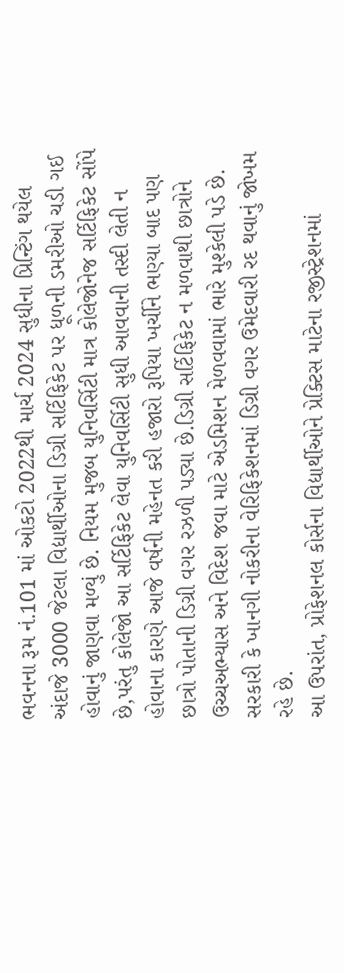ભવનના રૂમ નં.101 માં ઓકટો 2022થી માર્ચ 2024 સુધીના પ્રિન્ટિંગ થયેલ અંદાજે 3000 જેટલા વિદ્યાર્થીઓના ડિગ્રી સર્ટિફિકેટ પર ધૂળની ડમરીઓ ચડી ગઈ હોવાનું જાણવા મળ્યું છે. નિયમ મુજબ યુનિવર્સિટી માત્ર કોલેજોનેજ સર્ટિફિકેટ સોંપે છે,પરંતુ કોલેજો આ સર્ટિફિકેટ લેવા યુનિવર્સિટી સુધી આવવાની તસ્દી લેતી ન હોવાના કારણે આજે વર્ષની મહેનત કરી હજારો રૂપિયા ખર્ચીને ભણ્યા બાદ પણ છાત્રો પોતાની ડિગ્રી વગર રઝળી પડ્યા છે.ડિગ્રી સર્ટિફિકેટ ન મળવાથી છાત્રોને ઉચ્ચઅભ્યાસ અને વિદેશ જવા માટે એડમિશન મેળવવામાં ભારે મુશ્કેલી પડે છે. સરકારી કે ખાનગી નોકરીના વેરિફિકેશનમાં ડિગ્રી વગર ઉમેદવારી રદ થવાનું જોખમ રહે છે.
આ ઉપરાંત, પ્રોફેશનલ કોર્સના વિદ્યાર્થીઓને પ્રેક્ટિસ માટેના રજીસ્ટ્રેશનમાં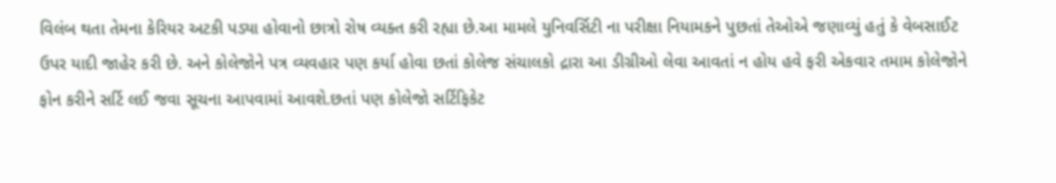વિલંબ થતા તેમના કેરિયર અટકી પડ્યા હોવાનો છાત્રો રોષ વ્યક્ત કરી રહ્યા છે.આ મામલે યુનિવર્સિટી ના પરીક્ષા નિયામકને પુછતાં તેઓએ જણાવ્યું હતું કે વેબસાઈટ ઉપર યાદી જાહેર કરી છે. અને કોલેજોને પત્ર વ્યવહાર પણ કર્યા હોવા છતાં કોલેજ સંચાલકો દ્રારા આ ડીગ્રીઓ લેવા આવતાં ન હોય હવે ફરી એકવાર તમામ કોલેજોને ફોન કરીને સર્ટિ લઈ જવા સૂચના આપવામાં આવશે.છતાં પણ કોલેજો સર્ટિફિકેટ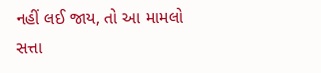નહીં લઈ જાય, તો આ મામલો સત્તા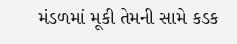મંડળમાં મૂકી તેમની સામે કડક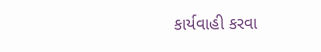કાર્યવાહી કરવા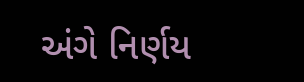અંગે નિર્ણય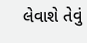લેવાશે તેવું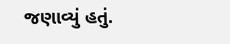જણાવ્યું હતું.